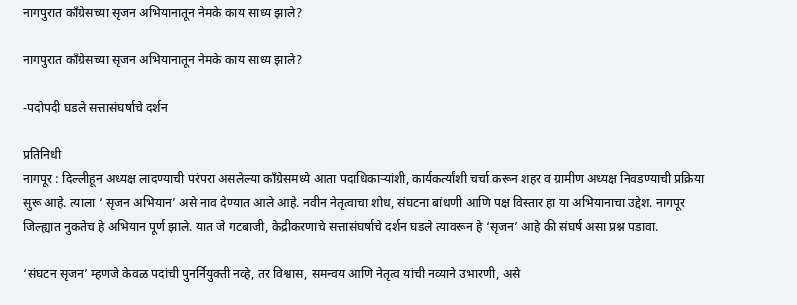नागपुरात काँग्रेसच्या सृजन अभियानातून नेमके काय साध्य झाले?

नागपुरात काँग्रेसच्या सृजन अभियानातून नेमके काय साध्य झाले?

-पदोपदी घडले सत्तासंघर्षाचे दर्शन

प्रतिनिधी
नागपूर : दिल्लीहून अध्यक्ष लादण्याची परंपरा असलेल्या काँग्रेसमध्ये आता पदाधिकाऱ्यांशी, कार्यकर्त्यांशी चर्चा करून शहर व ग्रामीण अध्यक्ष निवडण्याची प्रक्रिया सुरू आहे. त्याला ‘ सृजन अभियान’ असे नाव देण्यात आले आहे. नवीन नेतृत्वाचा शोध, संघटना बांधणी आणि पक्ष विस्तार हा या अभियानाचा उद्देश. नागपूर जिल्ह्यात नुकतेच हे अभियान पूर्ण झाले. यात जे गटबाजी, केद्रीकरणाचे सत्तासंघर्षाचे दर्शन घडले त्यावरून हे ‘सृजन’ आहे की संघर्ष असा प्रश्न पडावा.

‘संघटन सृजन’ म्हणजे केवळ पदांची पुनर्नियुक्ती नव्हे, तर विश्वास, समन्वय आणि नेतृत्व यांची नव्याने उभारणी, असे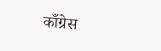काँग्रेस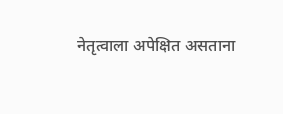नेतृत्वाला अपेक्षित असताना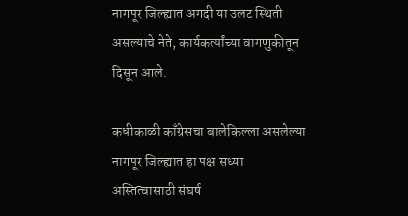नागपूर जिल्ह्यात अगदी या उलट स्थिती असल्याचे नेते, कार्यकर्त्यांच्या वागणुकीतून दिसून आले.

कधीकाळी काँग्रेसचा बालेकिल्ला असलेल्या नागपूर जिल्ह्यात हा पक्ष सध्या अस्तित्वासाठी संघर्ष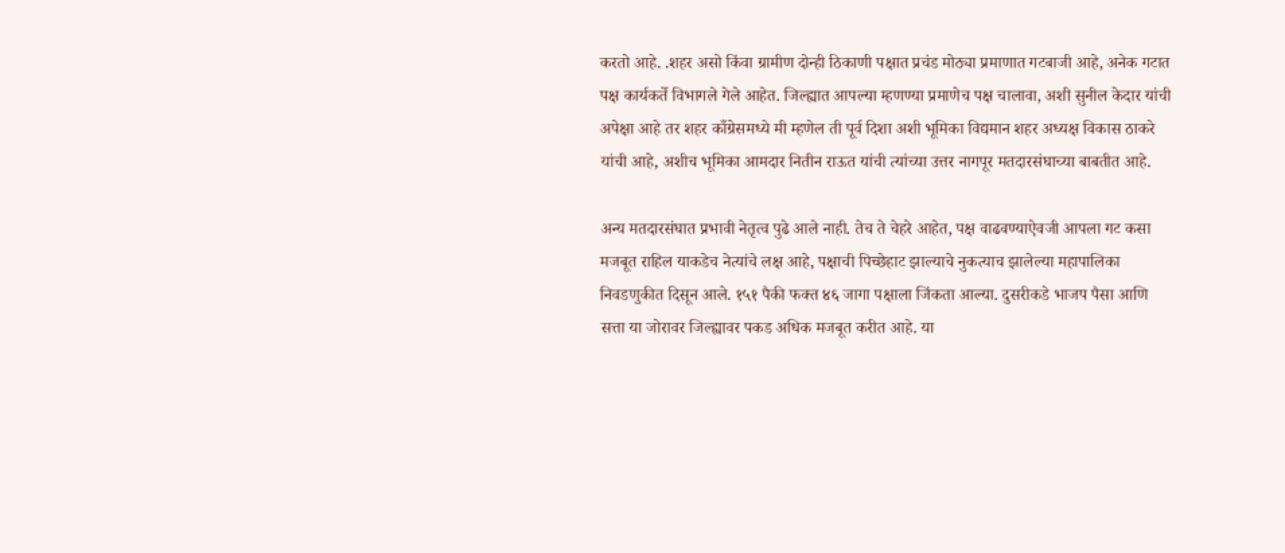करतो आहे. .शहर असो किंवा ग्रामीण दोन्ही ठिकाणी पक्षात प्रचंड मोठ्या प्रमाणात गटबाजी आहे, अनेक गटात पक्ष कार्यकर्ते विभागले गेले आहेत. जिल्ह्यात आपल्या म्हणण्या प्रमाणेच पक्ष चालावा, अशी सुनील केदार यांची अपेक्षा आहे तर शहर काँग्रेसमध्ये मी म्हणेल ती पूर्व दिशा अशी भूमिका विद्यमान शहर अध्यक्ष विकास ठाकरे यांची आहे, अशीच भूमिका आमदार नितीन राऊत यांची त्यांच्या उत्तर नागपूर मतदारसंघाच्या बाबतीत आहे.

अन्य मतदारसंघात प्रभावी नेतृत्व पुढे आले नाही. तेच ते चेहरे आहेत, पक्ष वाढवण्याऐवजी आपला गट कसा मजबूत राहिल याकडेच नेत्यांचे लक्ष आहे, पक्षाची पिच्छेहाट झाल्याचे नुकत्याच झालेल्या महापालिका निवडणुकीत दिसून आले. १५१ पैकी फक्त ४६ जागा पक्षाला जिंकता आल्या. दुसरीकडे भाजप पैसा आणि सत्ता या जोरावर जिल्ह्यावर पकड अधिक मजबूत करीत आहे. या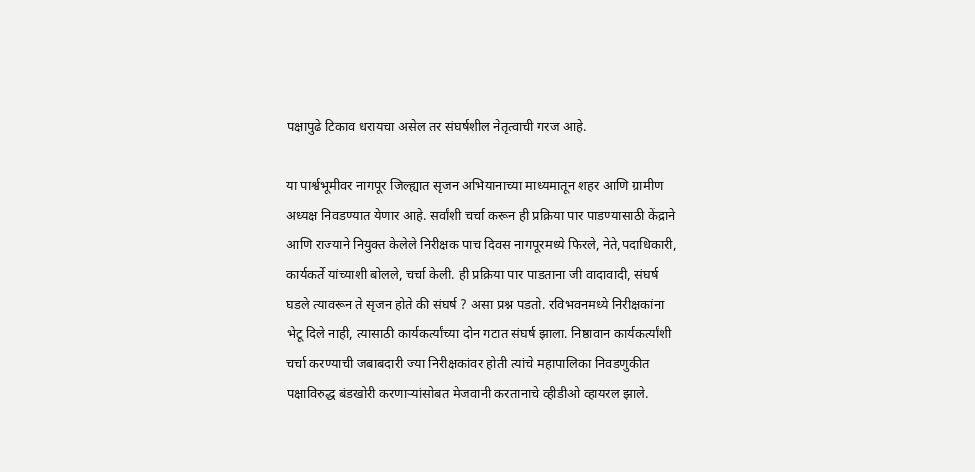पक्षापुढे टिकाव धरायचा असेल तर संघर्षशील नेतृत्वाची गरज आहे.

या पार्श्वभूमीवर नागपूर जिल्ह्यात सृजन अभियानाच्या माध्यमातून शहर आणि ग्रामीण अध्यक्ष निवडण्यात येणार आहे. सर्वांशी चर्चा करून ही प्रक्रिया पार पाडण्यासाठी केंद्राने आणि राज्याने नियुक्त केलेले निरीक्षक पाच दिवस नागपूरमध्ये फिरले, नेते,पदाधिकारी, कार्यकर्ते यांच्याशी बोलले, चर्चा केली. ही प्रक्रिया पार पाडताना जी वादावादी, संघर्ष घडले त्यावरून ते सृजन होते की संघर्ष ? असा प्रश्न पडतो. रविभवनमध्ये निरीक्षकांना भेटू दिले नाही, त्यासाठी कार्यकर्त्यांच्या दोन गटात संघर्ष झाला. निष्ठावान कार्यकर्त्यांशी चर्चा करण्याची जबाबदारी ज्या निरीक्षकांवर होती त्यांचे महापालिका निवडणुकीत पक्षाविरुद्ध बंडखोरी करणाऱ्यांसोबत मेजवानी करतानाचे व्हीडीओ व्हायरल झाले.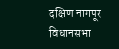दक्षिण नागपूर विधानसभा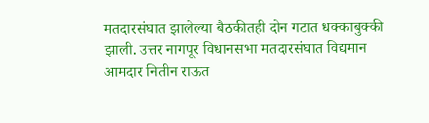मतदारसंघात झालेल्या बैठकीतही दोन गटात धक्काबुक्की झाली. उत्तर नागपूर विधानसभा मतदारसंघात विद्यमान आमदार नितीन राऊत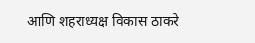आणि शहराध्यक्ष विकास ठाकरे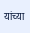यांच्या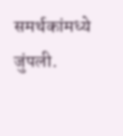समर्थकांमध्ये जुंपली.